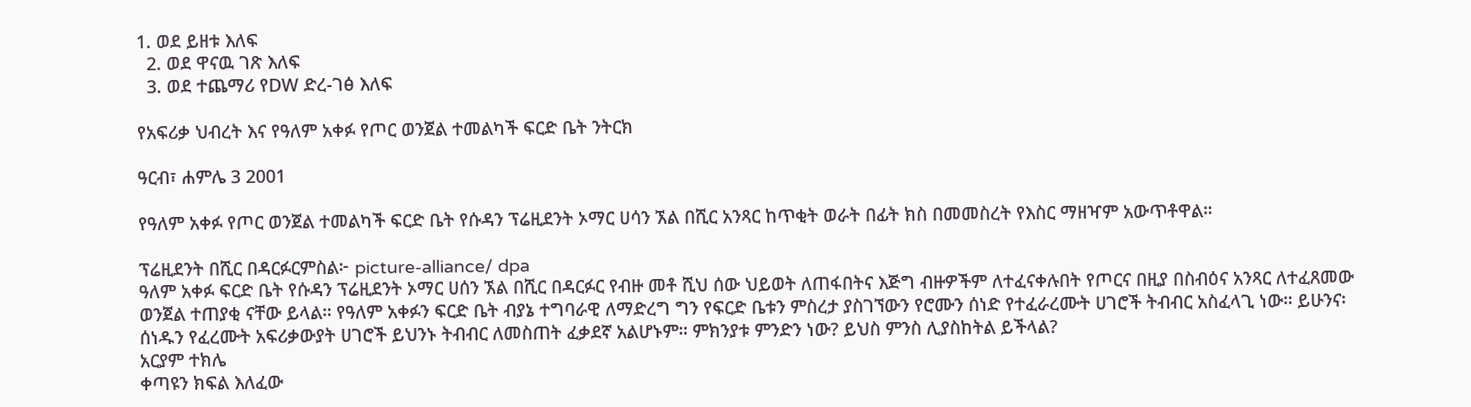1. ወደ ይዘቱ እለፍ
  2. ወደ ዋናዉ ገጽ እለፍ
  3. ወደ ተጨማሪ የDW ድረ-ገፅ እለፍ

የአፍሪቃ ህብረት እና የዓለም አቀፉ የጦር ወንጀል ተመልካች ፍርድ ቤት ንትርክ

ዓርብ፣ ሐምሌ 3 2001

የዓለም አቀፉ የጦር ወንጀል ተመልካች ፍርድ ቤት የሱዳን ፕሬዚደንት ኦማር ሀሳን ኧል በሺር አንጻር ከጥቂት ወራት በፊት ክስ በመመስረት የእስር ማዘዣም አውጥቶዋል።

ፕሬዚደንት በሺር በዳርፉርምስል፦ picture-alliance/ dpa
ዓለም አቀፉ ፍርድ ቤት የሱዳን ፕሬዚደንት ኦማር ሀሰን ኧል በሺር በዳርፉር የብዙ መቶ ሺህ ሰው ህይወት ለጠፋበትና እጅግ ብዙዎችም ለተፈናቀሉበት የጦርና በዚያ በስብዕና አንጻር ለተፈጸመው ወንጀል ተጠያቂ ናቸው ይላል። የዓለም አቀፉን ፍርድ ቤት ብያኔ ተግባራዊ ለማድረግ ግን የፍርድ ቤቱን ምስረታ ያስገኘውን የሮሙን ሰነድ የተፈራረሙት ሀገሮች ትብብር አስፈላጊ ነው። ይሁንና፡ ሰነዱን የፈረሙት አፍሪቃውያት ሀገሮች ይህንኑ ትብብር ለመስጠት ፈቃደኛ አልሆኑም። ምክንያቱ ምንድን ነው? ይህስ ምንስ ሊያስከትል ይችላል?
አርያም ተክሌ
ቀጣዩን ክፍል እለፈው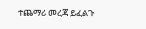ተጨማሪ መረጃ ይፈልጉ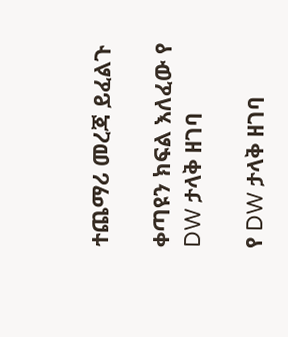ተጨማሪ መረጃ ይፈልጉ

ቀጣዩን ክፍል እለፈው የ DW ታላቅ ዘገባ

የ DW ታላቅ ዘገባ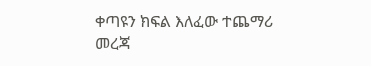ቀጣዩን ክፍል እለፈው ተጨማሪ መረጃ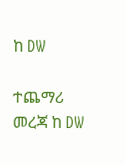ከ DW

ተጨማሪ መረጃ ከ DW